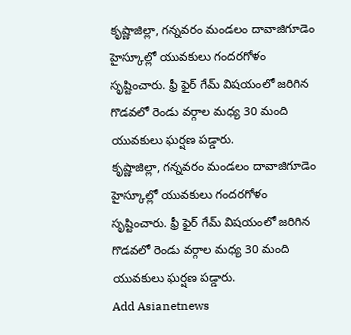కృష్ణాజిల్లా, గన్నవరం మండలం దావాజిగూడెం హైస్కూల్లో యువకులు గందరగోళం సృష్టించారు. ఫ్రీ ఫైర్ గేమ్ విషయంలో జరిగిన గొడవలో రెండు వర్గాల మధ్య 30 మంది యువకులు ఘర్షణ పడ్డారు.
కృష్ణాజిల్లా, గన్నవరం మండలం దావాజిగూడెం హైస్కూల్లో యువకులు గందరగోళం సృష్టించారు. ఫ్రీ ఫైర్ గేమ్ విషయంలో జరిగిన గొడవలో రెండు వర్గాల మధ్య 30 మంది యువకులు ఘర్షణ పడ్డారు.
Add Asianetnews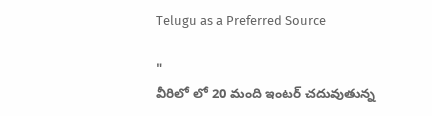Telugu as a Preferred Source

"
వీరిలో లో 20 మంది ఇంటర్ చదువుతున్న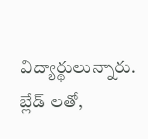విద్యార్థులున్నారు. బ్లేడ్ లతో,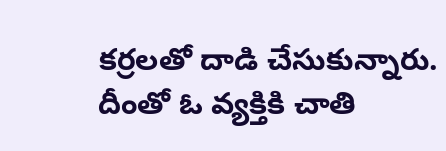కర్రలతో దాడి చేసుకున్నారు. దీంతో ఓ వ్యక్తికి చాతి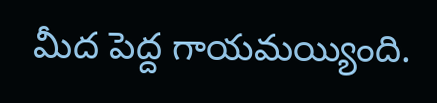మీద పెద్ద గాయమయ్యింది.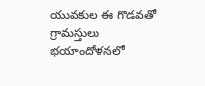యువకుల ఈ గొడవతో గ్రామస్తులు భయాందోళనలో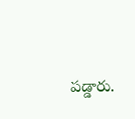పడ్డారు.